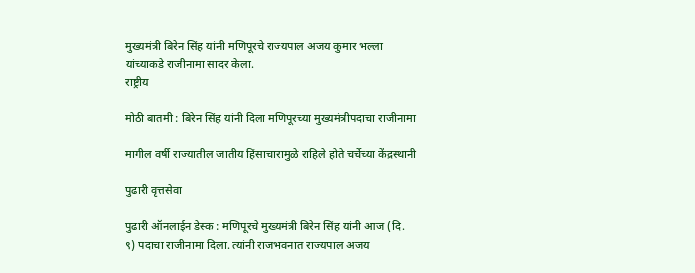मुख्‍यमंत्री बिरेन सिंह यांनी मणिपूरचे राज्यपाल अजय कुमार भल्ला यांच्‍याकडे राजीनामा सादर केला.
राष्ट्रीय

मोठी बातमी : बिरेन सिंह यांनी दिला मणिपूरच्‍या मुख्‍यमंत्रीपदाचा राजीनामा

मागील वर्षी राज्‍यातील जातीय हिंसाचारामुळे राहिले होते चर्चेच्‍या केंद्रस्‍थानी

पुढारी वृत्तसेवा

पुढारी ऑनलाईन डेस्‍क : मणिपूरचे मुख्यमंत्री बिरेन सिंह यांनी आज (दि. ९) पदाचा राजीनामा दिला. त्यांनी राजभवनात राज्यपाल अजय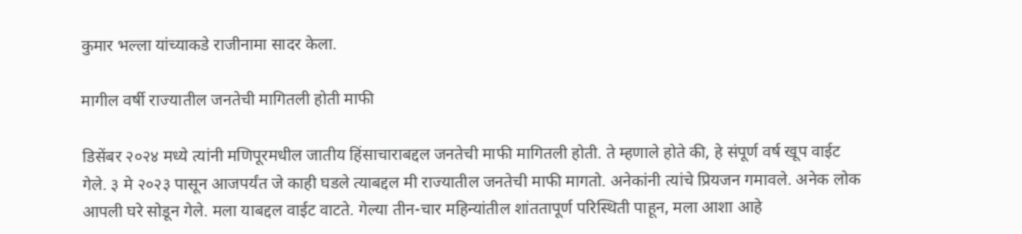कुमार भल्ला यांच्‍याकडे राजीनामा सादर केला.

मागील वर्षी राज्‍यातील जनतेची मागितली होती माफी

डिसेंबर २०२४ मध्‍ये त्‍यांनी मणिपूरमधील जातीय हिंसाचाराबद्दल जनतेची माफी मागितली होती. ते म्‍हणाले होते की, हे संपूर्ण वर्ष खूप वाईट गेले. ३ मे २०२३ पासून आजपर्यंत जे काही घडले त्याबद्दल मी राज्यातील जनतेची माफी मागतो. अनेकांनी त्यांचे प्रियजन गमावले. अनेक लोक आपली घरे सोडून गेले. मला याबद्दल वाईट वाटते. गेल्या तीन-चार महिन्यांतील शांततापूर्ण परिस्थिती पाहून, मला आशा आहे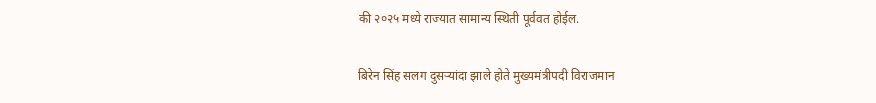की २०२५ मध्ये राज्यात सामान्य स्थिती पूर्ववत होईल.

बिरेन सिंह सलग दुसर्‍यांदा झाले होते मुख्‍यमंत्रीपदी विराजमान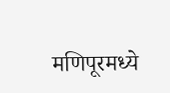मणिपूरमध्‍ये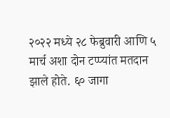२०२२ मध्‍ये २८ फेब्रुवारी आणि ५ मार्च अशा दोन टप्‍प्‍यांत मतदान झाले होते. ६० जागा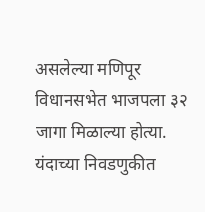असलेल्या मणिपूर विधानसभेत भाजपला ३२ जागा मिळाल्‍या होत्‍या. यंदाच्या निवडणुकीत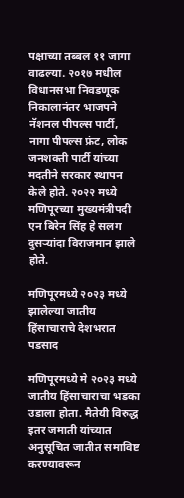पक्षाच्‍या तब्‍बल ११ जागा वाढल्‍या. २०१७ मधील विधानसभा निवडणूक निकालानंतर भाजपने नॅशनल पीपल्‍स पार्टी, नागा पीपल्‍स फ्रंट, लोक जनशक्‍ती पार्टी यांच्‍या मदतीने सरकार स्‍थापन केले होते. २०२२ मध्‍ये मणिपूरच्‍या मुख्‍यमंत्रीपदी एन बिरेन सिंह हे सलग दुसऱ्यांदा विराजमान झाले होते.

मणिपूरमध्‍ये २०२३ मध्‍ये झालेल्‍या जातीय हिंसाचाराचे देशभरात पडसाद

मणिपूरमध्‍ये मे २०२३ मध्‍ये जातीय हिंसाचाराचा भडका उडाला होता. मैतेयी विरुद्ध इतर जमाती यांच्यात अनुसूचित जातीत समाविष्ट करण्यावरून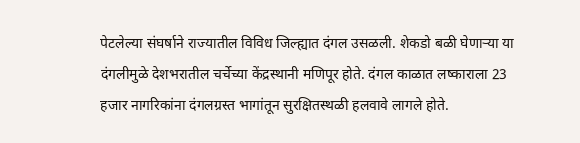पेटलेल्या संघर्षाने राज्‍यातील विविध जिल्‍ह्यात दंगल उसळली. शेकडो बळी घेणार्‍या या दंगलीमुळे देशभरातील चर्चेच्‍या केंद्रस्‍थानी मणिपूर होते. दंगल काळात लष्‍काराला 23 हजार नागरिकांना दंगलग्रस्त भागांतून सुरक्षितस्थळी हलवावे लागले होते.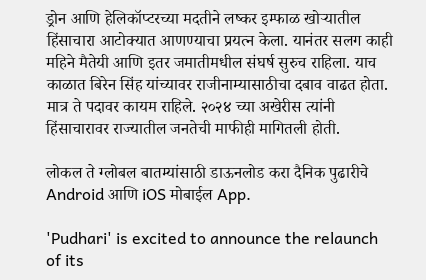ड्रोन आणि हेलिकॉप्टरच्या मदतीने लष्कर इम्फाळ खोर्‍यातील हिंसाचारा आटोक्‍यात आणण्‍याचा प्रयत्‍न केला. यानंतर सलग काही महिने मैतेयी आणि इतर जमातीमधील संघर्ष सुरुच राहिला. याच काळात बिरेन सिंह यांच्‍यावर राजीनाम्‍यासाठीचा दबाव वाढत होता. मात्र ते पदावर कायम राहिले. २०२४ च्‍या अखेरीस त्‍यांनी हिंसाचारावर राज्‍यातील जनतेची माफीही मागितली होती.

लोकल ते ग्लोबल बातम्यांसाठी डाऊनलोड करा दैनिक पुढारीचे Android आणि iOS मोबाईल App.

'Pudhari' is excited to announce the relaunch of its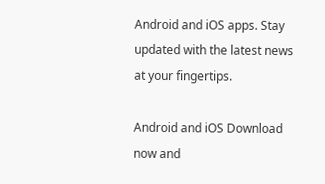Android and iOS apps. Stay updated with the latest news at your fingertips.

Android and iOS Download now and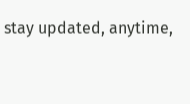stay updated, anytime,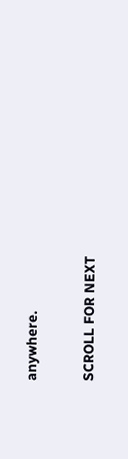anywhere.

SCROLL FOR NEXT